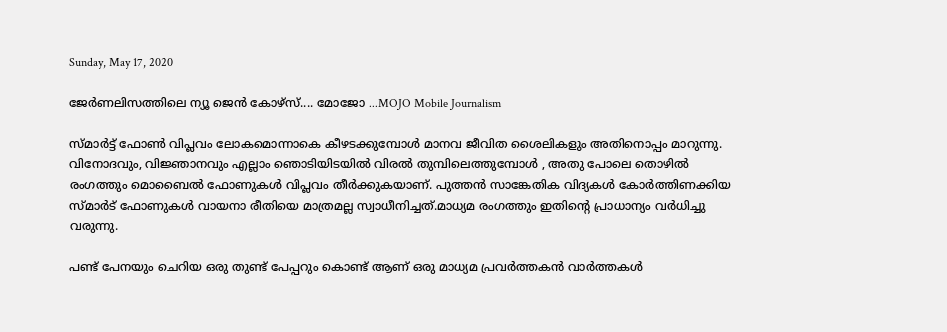Sunday, May 17, 2020

ജേർണലിസത്തിലെ ന്യൂ ജെൻ കോഴ്സ്.... മോജോ ...MOJO Mobile Journalism

സ്മാർട്ട് ഫോൺ വിപ്ലവം ലോകമൊന്നാകെ കീഴടക്കുമ്പോൾ മാനവ ജീവിത ശൈലികളും അതിനൊപ്പം മാറുന്നു. വിനോദവും, വിജ്ഞാനവും എല്ലാം ഞൊടിയിടയിൽ വിരൽ തുമ്പിലെത്തുമ്പോൾ , അതു പോലെ തൊഴിൽ രംഗത്തും മൊബൈൽ ഫോണുകൾ വിപ്ലവം തീർക്കുകയാണ്. പുത്തന്‍ സാങ്കേതിക വിദ്യകള്‍ കോര്‍ത്തിണക്കിയ സ്മാര്‍ട് ഫോണുകള്‍ വായനാ രീതിയെ മാത്രമല്ല സ്വാധീനിച്ചത്.മാധ്യമ രംഗത്തും ഇതിന്റെ പ്രാധാന്യം വർധിച്ചു വരുന്നു.

പണ്ട് പേനയും ചെറിയ ഒരു തുണ്ട് പേപ്പറും കൊണ്ട് ആണ് ഒരു മാധ്യമ പ്രവർത്തകൻ വാർത്തകൾ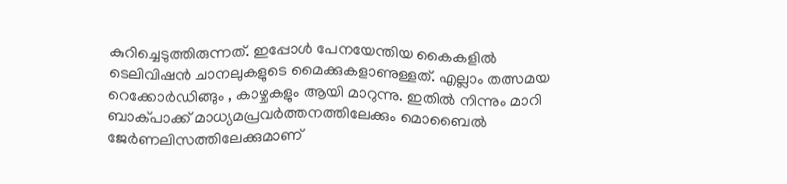കുറിച്ചെടുത്തിരുന്നത്. ഇപ്പോൾ പേനയേന്തിയ കൈകളില്‍  ടെലിവിഷന്‍ ചാനലുകളുടെ മൈക്കുകളാണുള്ളത്. എല്ലാം തത്സമയ റെക്കോർഡിങ്ങും , കാഴ്ചകളും ആയി മാറുന്നു. ഇതിൽ നിന്നും മാറി ബാക്പാക്ക് മാധ്യമപ്രവര്‍ത്തനത്തിലേക്കും മൊബൈല്‍ ജേര്‍ണലിസത്തിലേക്കുമാണ്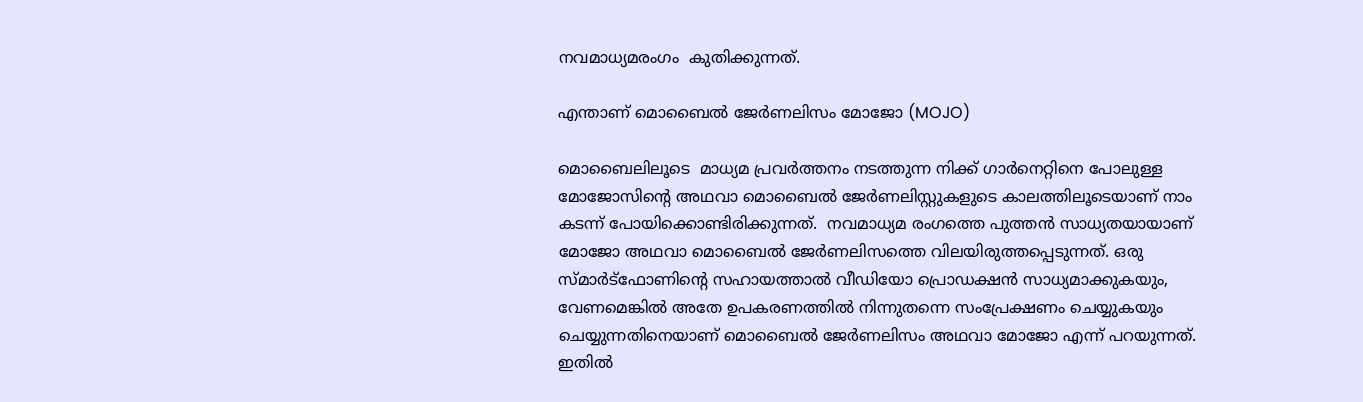നവമാധ്യമരംഗം  കുതിക്കുന്നത്‌.

എന്താണ് മൊബൈൽ ജേർണലിസം മോജോ (MOJO)

മൊബൈലിലൂടെ  മാധ്യമ പ്രവര്‍ത്തനം നടത്തുന്ന നിക്ക് ഗാര്‍നെറ്റിനെ പോലുള്ള മോജോസിന്‍റെ അഥവാ മൊബൈല്‍ ജേര്‍ണലിസ്റ്റുകളുടെ കാലത്തിലൂടെയാണ് നാം കടന്ന് പോയിക്കൊണ്ടിരിക്കുന്നത്.  നവമാധ്യമ രംഗത്തെ പുത്തന്‍ സാധ്യതയായാണ് മോജോ അഥവാ മൊബൈല്‍ ജേര്‍ണലിസത്തെ വിലയിരുത്തപ്പെടുന്നത്. ഒരു സ്മാര്‍ട്‌ഫോണിന്റെ സഹായത്താല്‍ വീഡിയോ പ്രൊഡക്ഷന്‍ സാധ്യമാക്കുകയും, വേണമെങ്കില്‍ അതേ ഉപകരണത്തില്‍ നിന്നുതന്നെ സംപ്രേക്ഷണം ചെയ്യുകയും ചെയ്യുന്നതിനെയാണ് മൊബൈൽ ജേർണലിസം അഥവാ മോജോ എന്ന് പറയുന്നത്. ഇതില്‍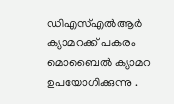ഡിഎസ്എല്‍ആർ ക്യാമറക്ക് പകരം മൊബൈല്‍ ക്യാമറ ഉപയോഗിക്കുന്നു .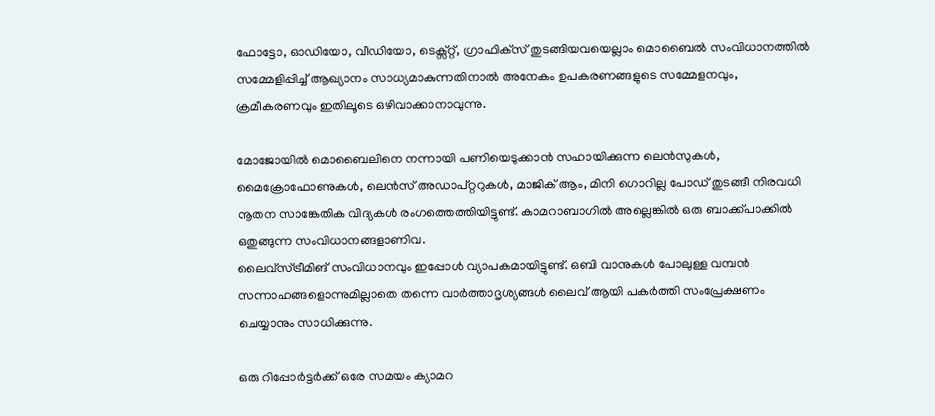ഫോട്ടോ, ഓഡിയോ, വീഡിയോ, ടെക്സ്റ്റ്, ഗ്രാഫിക്‌സ് തുടങ്ങിയവയെല്ലാം മൊബൈല്‍ സംവിധാനത്തില്‍ സമ്മേളിപ്പിച്ച് ആഖ്യാനം സാധ്യമാകുന്നതിനാല്‍ അനേകം ഉപകരണങ്ങളുടെ സമ്മേളനവും, ക്രമീകരണവും ഇതിലൂടെ ഒഴിവാക്കാനാവുന്നു.

മോജോയില്‍ മൊബൈലിനെ നന്നായി പണിയെടുക്കാന്‍ സഹായിക്കുന്ന ലെന്‍സുകള്‍, മൈക്രോഫോണുകള്‍, ലെന്‍സ് അഡാപ്റ്ററുകള്‍, മാജിക് ആം, മിനി ഗൊറില്ല പോഡ് തുടങ്ങീ നിരവധി നൂതന സാങ്കേതിക വിദ്യകൾ രംഗത്തെത്തിയിട്ടുണ്ട്. കാമറാബാഗില്‍ അല്ലെങ്കില്‍ ഒരു ബാക്ക്പാക്കില്‍ ഒതുങ്ങുന്ന സംവിധാനങ്ങളാണിവ.
ലൈവ്‌സ്ട്രീമിങ് സംവിധാനവും ഇപ്പോള്‍ വ്യാപകമായിട്ടുണ്ട്. ഒബി വാനുകള്‍ പോലുള്ള വമ്പന്‍ സന്നാഹങ്ങളൊന്നുമില്ലാതെ തന്നെ വാര്‍ത്താദൃശ്യങ്ങള്‍ ലൈവ് ആയി പകര്‍ത്തി സംപ്രേക്ഷണം ചെയ്യാനും സാധിക്കുന്നു.

ഒരു റിപ്പോര്‍ട്ടര്‍ക്ക് ഒരേ സമയം ക്യാമറ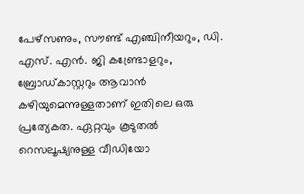പേഴ്‌സണും, സൗണ്ട് എഞ്ചിനീയറും, ഡി. എസ്. എന്‍. ജി കണ്ട്രോളറും, ബ്രോഡ്കാസ്റ്ററും ആവാന്‍ കഴിയുമെന്നുള്ളതാണ് ഇതിലെ ഒരു പ്രത്യേകത. ഏറ്റവും കൂടുതല്‍ റെസലൂഷ്യനുള്ള വീഡിയോ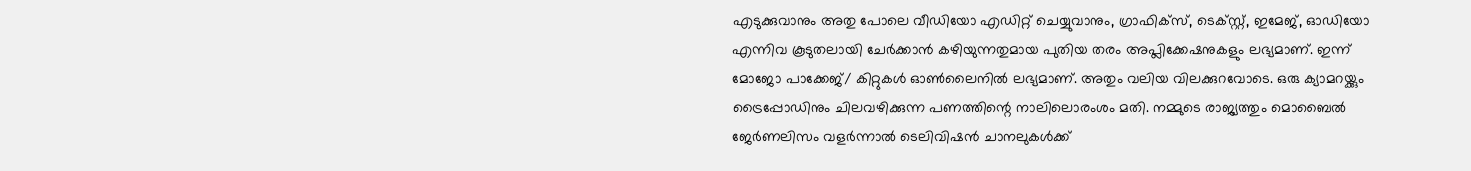എടുക്കുവാനും അതു പോലെ വീഡിയോ എഡിറ്റ് ചെയ്യുവാനും, ഗ്രാഫിക്‌സ്, ടെക്സ്റ്റ്, ഇമേജ്, ഓഡിയോ എന്നിവ കൂടുതലായി ചേര്‍ക്കാന്‍ കഴിയുന്നതുമായ പുതിയ തരം അപ്ലിക്കേഷനുകളും ലഭ്യമാണ്. ഇന്ന് മോജോ പാക്കേജ്/ കിറ്റുകള്‍ ഓണ്‍ലൈനില്‍ ലഭ്യമാണ്. അതും വലിയ വിലക്കുറവോടെ. ഒരു ക്യാമറയ്ക്കും ട്രൈപ്പോഡിനും ചിലവഴിക്കുന്ന പണത്തിന്റെ നാലിലൊരംശം മതി. നമ്മുടെ രാജ്യത്തും മൊബൈൽ ജേർണലിസം വളര്‍ന്നാല്‍ ടെലിവിഷന്‍ ചാനലുകള്‍ക്ക്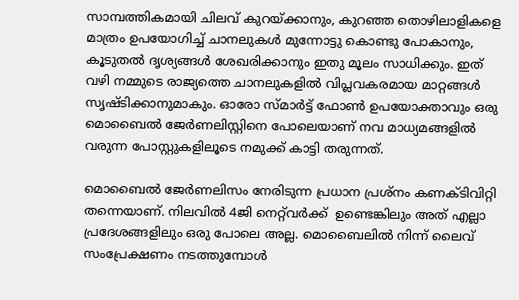സാമ്പത്തികമായി ചിലവ് കുറയ്ക്കാനും, കുറഞ്ഞ തൊഴിലാളികളെ മാത്രം ഉപയോഗിച്ച് ചാനലുകള്‍ മുന്നോട്ടു കൊണ്ടു പോകാനും, കൂടുതല്‍ ദൃശ്യങ്ങള്‍ ശേഖരിക്കാനും ഇതു മൂലം സാധിക്കും. ഇത് വഴി നമ്മുടെ രാജ്യത്തെ ചാനലുകളില്‍ വിപ്ലവകരമായ മാറ്റങ്ങള്‍ സൃഷ്ടിക്കാനുമാകും. ഓരോ സ്മാര്‍ട്ട് ഫോണ്‍ ഉപയോക്താവും ഒരു മൊബൈൽ ജേർണലിസ്റ്റിനെ പോലെയാണ് നവ മാധ്യമങ്ങളിൽ വരുന്ന പോസ്റ്റുകളിലൂടെ നമുക്ക് കാട്ടി തരുന്നത്.

മൊബൈൽ ജേർണലിസം നേരിടുന്ന പ്രധാന പ്രശ്‌നം കണക്ടിവിറ്റി തന്നെയാണ്. നിലവിൽ 4ജി നെറ്റ്‌വർക്ക്  ഉണ്ടെങ്കിലും അത് എല്ലാ പ്രദേശങ്ങളിലും ഒരു പോലെ അല്ല. മൊബൈലില്‍ നിന്ന് ലൈവ് സംപ്രേക്ഷണം നടത്തുമ്പോള്‍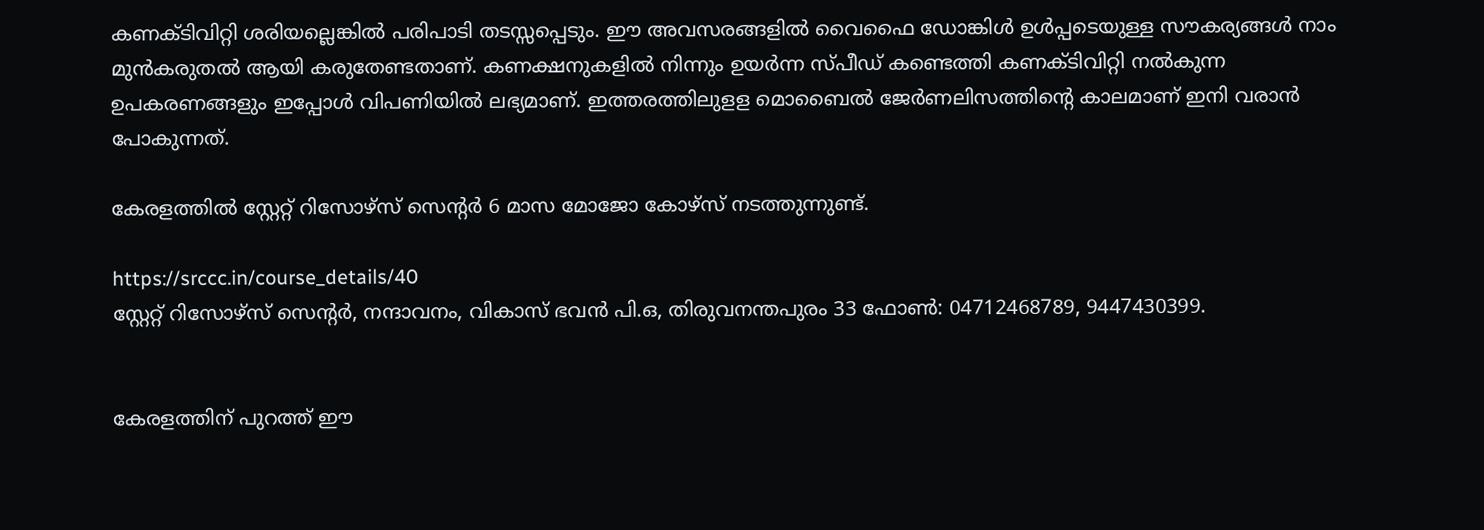കണക്ടിവിറ്റി ശരിയല്ലെങ്കില്‍ പരിപാടി തടസ്സപ്പെടും. ഈ അവസരങ്ങളില്‍ വൈഫൈ ഡോങ്കിള്‍ ഉള്‍പ്പടെയുള്ള സൗകര്യങ്ങൾ നാം മുൻകരുതൽ ആയി കരുതേണ്ടതാണ്. കണക്ഷനുകളില്‍ നിന്നും ഉയര്‍ന്ന സ്പീഡ് കണ്ടെത്തി കണക്ടിവിറ്റി നല്‍കുന്ന ഉപകരണങ്ങളും ഇപ്പോൾ വിപണിയില്‍ ലഭ്യമാണ്. ഇത്തരത്തിലുളള മൊബൈൽ ജേർണലിസത്തിന്റെ കാലമാണ് ഇനി വരാൻ പോകുന്നത്.

കേരളത്തിൽ സ്റ്റേറ്റ് റിസോഴ്‌സ് സെൻ്റർ 6 മാസ മോജോ കോഴ്സ് നടത്തുന്നുണ്ട്.

https://srccc.in/course_details/40
സ്റ്റേറ്റ് റിസോഴ്സ് സെന്‍റര്‍, നന്ദാവനം, വികാസ് ഭവന്‍ പി.ഒ, തിരുവനന്തപുരം 33 ഫോണ്‍: 04712468789, 9447430399.


കേരളത്തിന് പുറത്ത് ഈ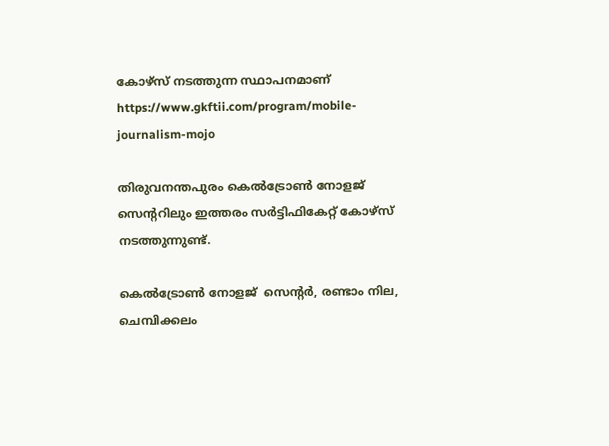കോഴ്സ് നടത്തുന്ന സ്ഥാപനമാണ്
https://www.gkftii.com/program/mobile-journalism-mojo

തിരുവനന്തപുരം കെൽട്രോൺ നോളജ് സെൻ്ററിലും ഇത്തരം സർട്ടിഫികേറ്റ് കോഴ്സ് നടത്തുന്നുണ്ട്.

കെല്‍ട്രോണ്‍ നോളജ്  സെന്റര്‍, രണ്ടാം നില, ചെമ്പിക്കലം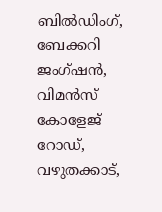ബില്‍ഡിംഗ്, ബേക്കറി ജംഗ്ഷന്‍, വിമന്‍സ് കോളേജ്  റോഡ്, വഴുതക്കാട്,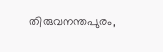തിരുവനന്തപുരം,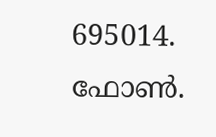695014. ഫോണ്‍.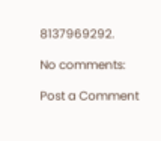8137969292.

No comments:

Post a Comment